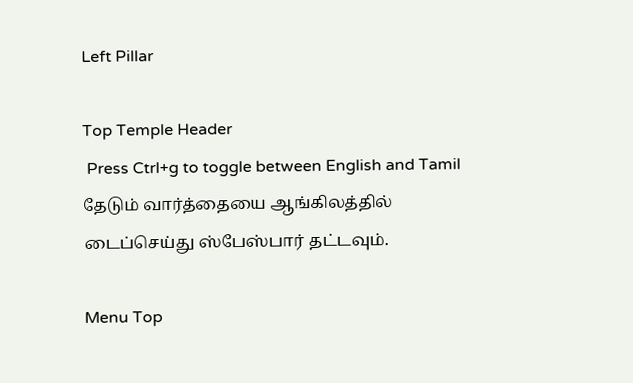Left Pillar

Top Temple Header
 Press Ctrl+g to toggle between English and Tamil
தேடும் வார்த்தையை ஆங்கிலத்தில் டைப்செய்து ஸ்பேஸ்பார் தட்டவும்.

Menu Top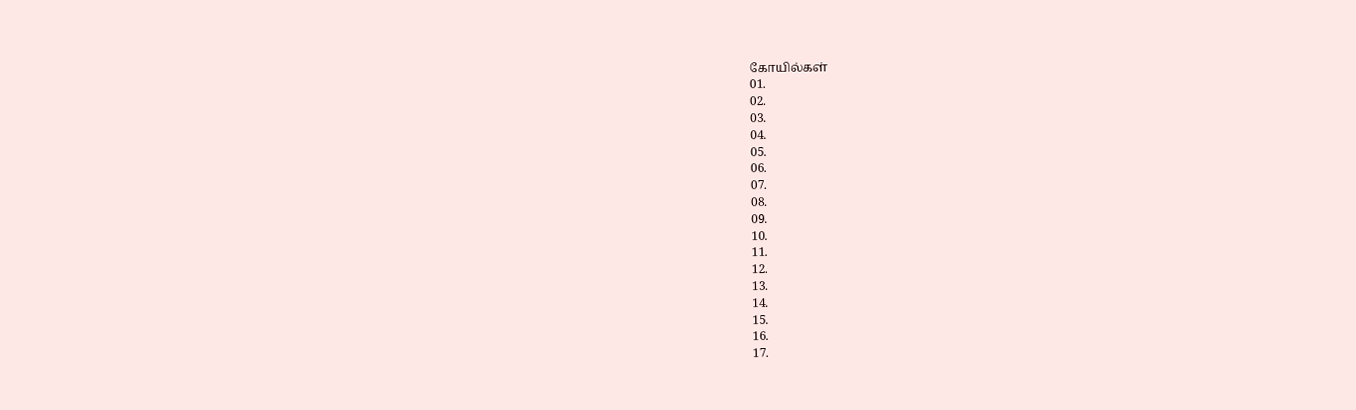கோயில்கள்
01.
02.
03.
04.
05.
06.
07.
08.
09.
10.
11.
12.
13.
14.
15.
16.
17.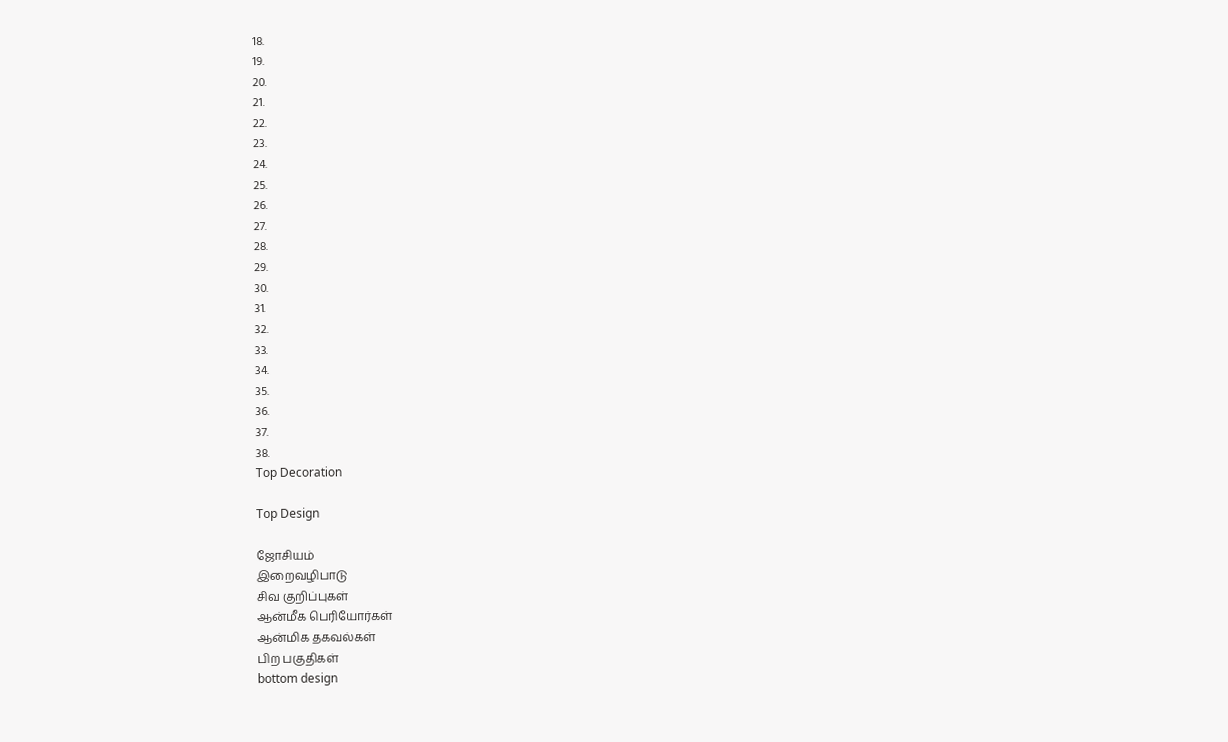18.
19.
20.
21.
22.
23.
24.
25.
26.
27.
28.
29.
30.
31.
32.
33.
34.
35.
36.
37.
38.
Top Decoration

Top Design

ஜோசியம்
இறைவழிபாடு
சிவ குறிப்புகள்
ஆன்மீக பெரியோர்கள்
ஆன்மிக தகவல்கள்
பிற பகுதிகள்
bottom design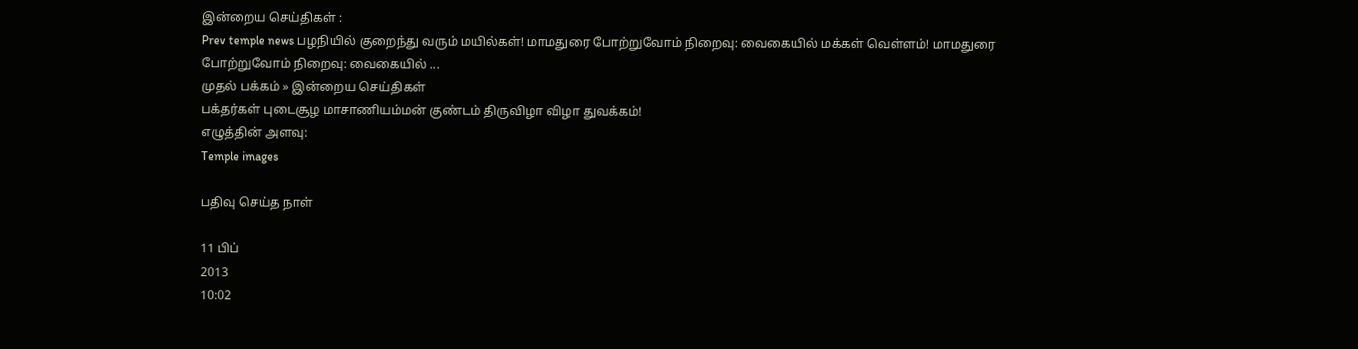இன்றைய செய்திகள் :
Prev temple news பழநியில் குறைந்து வரும் மயில்கள்! மாமதுரை போற்றுவோம் நிறைவு: வைகையில் மக்கள் வெள்ளம்! மாமதுரை போற்றுவோம் நிறைவு: வைகையில் ...
முதல் பக்கம் » இன்றைய செய்திகள்
பக்தர்கள் புடைசூழ மாசாணியம்மன் குண்டம் திருவிழா விழா துவக்கம்!
எழுத்தின் அளவு:
Temple images

பதிவு செய்த நாள்

11 பிப்
2013
10:02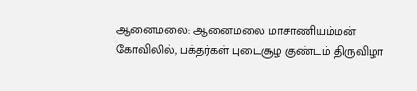ஆனைமலை: ஆனைமலை மாசாணியம்மன் கோவிலில், பக்தர்கள் புடைசூழ குண்டம் திருவிழா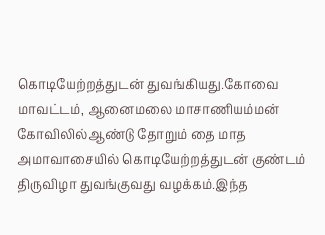கொடியேற்றத்துடன் துவங்கியது.கோவை மாவட்டம், ஆனைமலை மாசாணியம்மன் கோவிலில்ஆண்டு தோறும் தை மாத அமாவாசையில் கொடியேற்றத்துடன் குண்டம் திருவிழா துவங்குவது வழக்கம்.இந்த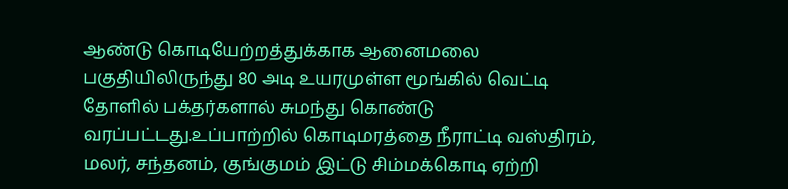ஆண்டு கொடியேற்றத்துக்காக ஆனைமலை பகுதியிலிருந்து 80 அடி உயரமுள்ள மூங்கில் வெட்டி தோளில் பக்தர்களால் சுமந்து கொண்டு வரப்பட்டது.உப்பாற்றில் கொடிமரத்தை நீராட்டி வஸ்திரம், மலர், சந்தனம், குங்குமம் இட்டு சிம்மக்கொடி ஏற்றி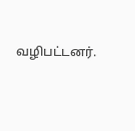வழிபட்டனர்.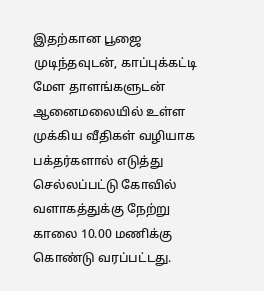இதற்கான பூஜை முடிந்தவுடன், காப்புக்கட்டி மேள தாளங்களுடன் ஆனைமலையில் உள்ள முக்கிய வீதிகள் வழியாக பக்தர்களால் எடுத்து செல்லப்பட்டு கோவில் வளாகத்துக்கு நேற்று காலை 10.00 மணிக்கு கொண்டு வரப்பட்டது.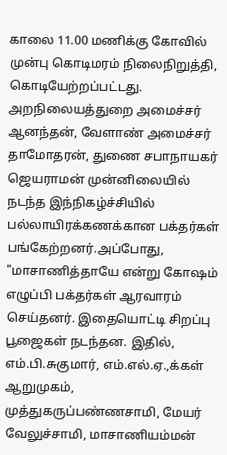காலை 11.00 மணிக்கு கோவில் முன்பு கொடிமரம் நிலைநிறுத்தி, கொடியேற்றப்பட்டது. அறநிலையத்துறை அமைச்சர் ஆனந்தன், வேளாண் அமைச்சர் தாமோதரன், துணை சபாநாயகர் ஜெயராமன் முன்னிலையில் நடந்த இந்நிகழ்ச்சியில் பல்லாயிரக்கணக்கான பக்தர்கள் பங்கேற்றனர்.அப்போது, "மாசாணித்தாயே என்று கோஷம் எழுப்பி பக்தர்கள் ஆரவாரம் செய்தனர். இதையொட்டி சிறப்பு பூஜைகள் நடந்தன. இதில், எம்.பி.சுகுமார், எம்.எல்.ஏ.,க்கள் ஆறுமுகம், முத்துகருப்பண்ணசாமி, மேயர் வேலுச்சாமி, மாசாணியம்மன்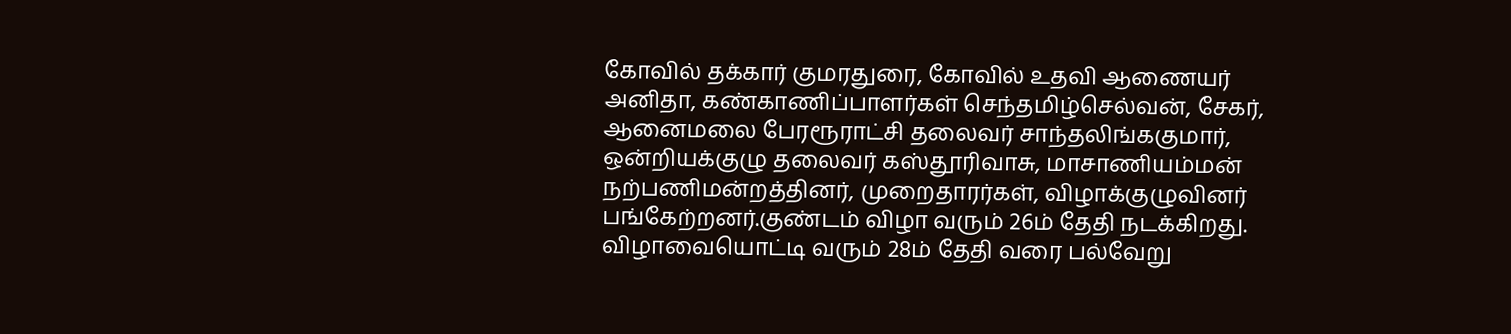கோவில் தக்கார் குமரதுரை, கோவில் உதவி ஆணையர் அனிதா, கண்காணிப்பாளர்கள் செந்தமிழ்செல்வன், சேகர், ஆனைமலை பேரரூராட்சி தலைவர் சாந்தலிங்ககுமார், ஒன்றியக்குழு தலைவர் கஸ்தூரிவாசு, மாசாணியம்மன் நற்பணிமன்றத்தினர், முறைதாரர்கள், விழாக்குழுவினர் பங்கேற்றனர்.குண்டம் விழா வரும் 26ம் தேதி நடக்கிறது. விழாவையொட்டி வரும் 28ம் தேதி வரை பல்வேறு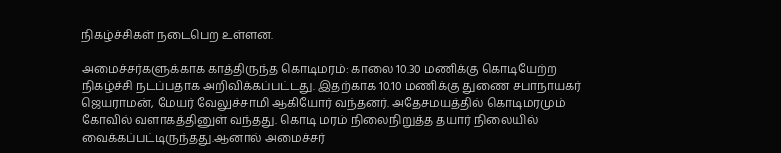நிகழ்ச்சிகள் நடைபெற உள்ளன.

அமைச்சர்களுக்காக காத்திருந்த கொடிமரம்: காலை 10.30 மணிக்கு கொடியேற்ற நிகழ்ச்சி நடப்பதாக அறிவிக்கப்பட்டது. இதற்காக 10.10 மணிக்கு துணை சபாநாயகர் ஜெயராமன், மேயர் வேலுச்சாமி ஆகியோர் வந்தனர். அதேசமயத்தில் கொடிமரமும் கோவில் வளாகத்தினுள் வந்தது. கொடி மரம் நிலைநிறுத்த தயார் நிலையில் வைக்கப்பட்டிருந்தது.ஆனால் அமைச்சர்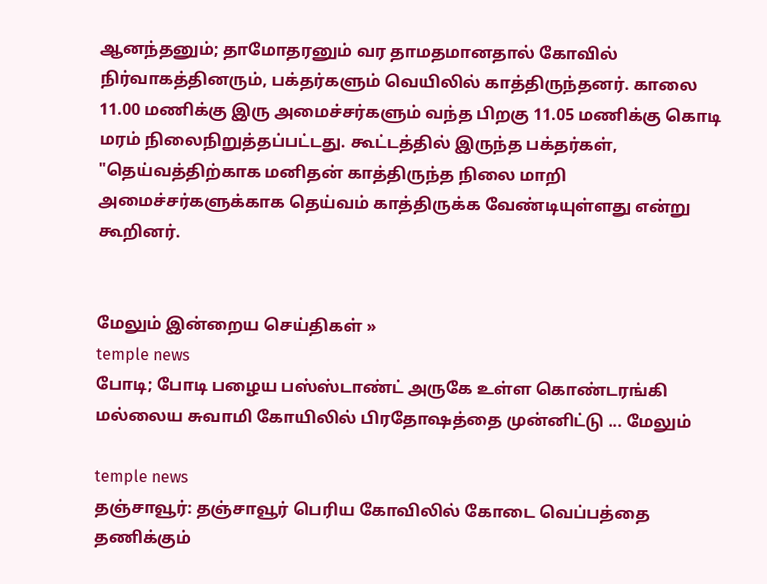ஆனந்தனும்; தாமோதரனும் வர தாமதமானதால் கோவில் நிர்வாகத்தினரும், பக்தர்களும் வெயிலில் காத்திருந்தனர். காலை 11.00 மணிக்கு இரு அமைச்சர்களும் வந்த பிறகு 11.05 மணிக்கு கொடி மரம் நிலைநிறுத்தப்பட்டது. கூட்டத்தில் இருந்த பக்தர்கள், "தெய்வத்திற்காக மனிதன் காத்திருந்த நிலை மாறி அமைச்சர்களுக்காக தெய்வம் காத்திருக்க வேண்டியுள்ளது என்று கூறினர்.


மேலும் இன்றைய செய்திகள் »
temple news
போடி; போடி பழைய பஸ்ஸ்டாண்ட் அருகே உள்ள கொண்டரங்கி மல்லைய சுவாமி கோயிலில் பிரதோஷத்தை முன்னிட்டு ... மேலும்

temple news
தஞ்சாவூர்: தஞ்சாவூர் பெரிய கோவிலில் கோடை வெப்பத்தை தணிக்கும்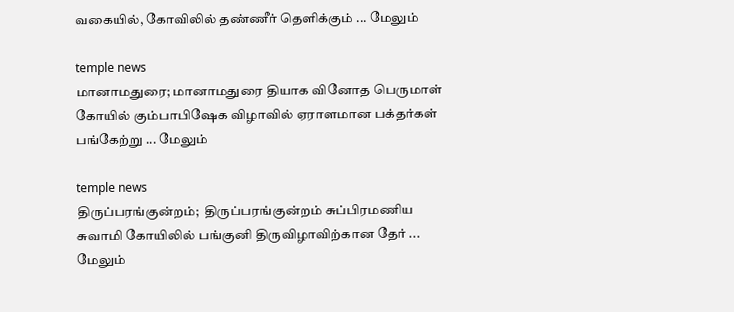வகையில், கோவிலில் தண்ணீர் தெளிக்கும் ... மேலும்

temple news
மானாமதுரை; மானாமதுரை தியாக வினோத பெருமாள் கோயில் கும்பாபிஷேக விழாவில் ஏராளமான பக்தர்கள் பங்கேற்று ... மேலும்

temple news
திருப்பரங்குன்றம்;  திருப்பரங்குன்றம் சுப்பிரமணிய சுவாமி கோயிலில் பங்குனி திருவிழாவிற்கான தேர் ... மேலும்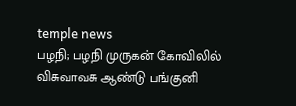temple news
பழநி; பழநி முருகன் கோவிலில் விசுவாவசு ஆண்டு பங்குனி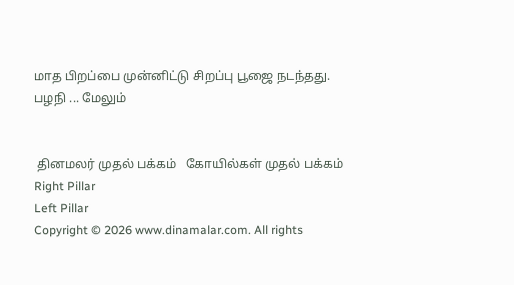மாத பிறப்பை முன்னிட்டு சிறப்பு பூஜை நடந்தது. பழநி ... மேலும்


 தினமலர் முதல் பக்கம்   கோயில்கள் முதல் பக்கம்
Right Pillar
Left Pillar
Copyright © 2026 www.dinamalar.com. All rights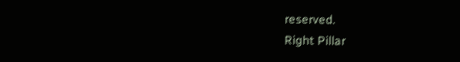reserved.
Right Pillar